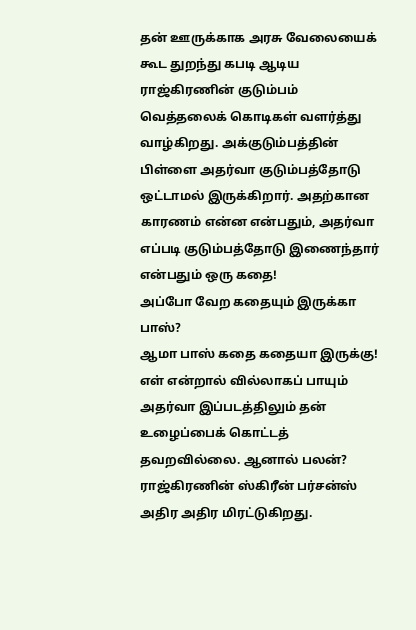தன் ஊருக்காக அரசு வேலையைக் கூட துறந்து கபடி ஆடிய ராஜ்கிரணின் குடும்பம் வெத்தலைக் கொடிகள் வளர்த்து வாழ்கிறது. அக்குடும்பத்தின் பிள்ளை அதர்வா குடும்பத்தோடு ஒட்டாமல் இருக்கிறார். அதற்கான காரணம் என்ன என்பதும், அதர்வா எப்படி குடும்பத்தோடு இணைந்தார் என்பதும் ஒரு கதை!
அப்போ வேற கதையும் இருக்கா பாஸ்?
ஆமா பாஸ் கதை கதையா இருக்கு!
எள் என்றால் வில்லாகப் பாயும் அதர்வா இப்படத்திலும் தன் உழைப்பைக் கொட்டத் தவறவில்லை. ஆனால் பலன்? ராஜ்கிரணின் ஸ்கிரீன் பர்சன்ஸ் அதிர அதிர மிரட்டுகிறது.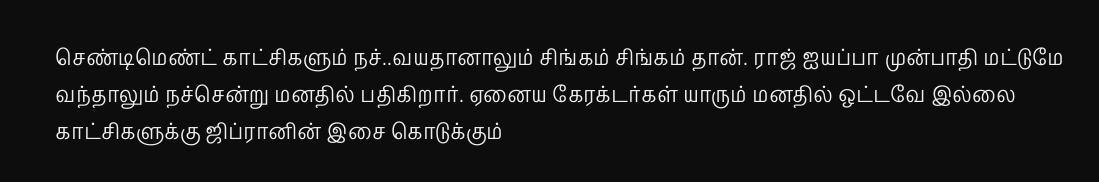செண்டிமெண்ட் காட்சிகளும் நச்..வயதானாலும் சிங்கம் சிங்கம் தான். ராஜ் ஐயப்பா முன்பாதி மட்டுமே வந்தாலும் நச்சென்று மனதில் பதிகிறார். ஏனைய கேரக்டர்கள் யாரும் மனதில் ஒட்டவே இல்லை
காட்சிகளுக்கு ஜிப்ரானின் இசை கொடுக்கும்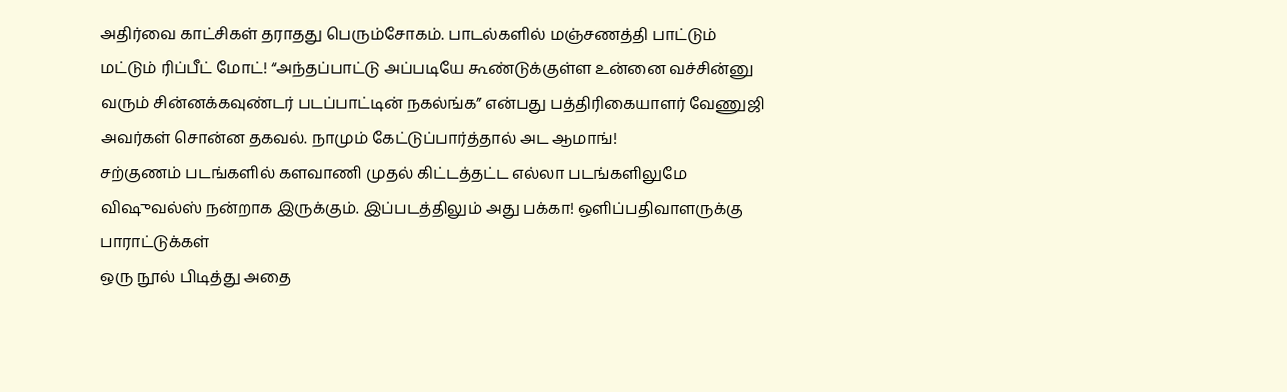அதிர்வை காட்சிகள் தராதது பெரும்சோகம். பாடல்களில் மஞ்சணத்தி பாட்டும் மட்டும் ரிப்பீட் மோட்! “அந்தப்பாட்டு அப்படியே கூண்டுக்குள்ள உன்னை வச்சின்னு வரும் சின்னக்கவுண்டர் படப்பாட்டின் நகல்ங்க” என்பது பத்திரிகையாளர் வேணுஜி அவர்கள் சொன்ன தகவல். நாமும் கேட்டுப்பார்த்தால் அட ஆமாங்!
சற்குணம் படங்களில் களவாணி முதல் கிட்டத்தட்ட எல்லா படங்களிலுமே விஷுவல்ஸ் நன்றாக இருக்கும். இப்படத்திலும் அது பக்கா! ஒளிப்பதிவாளருக்கு பாராட்டுக்கள்
ஒரு நூல் பிடித்து அதை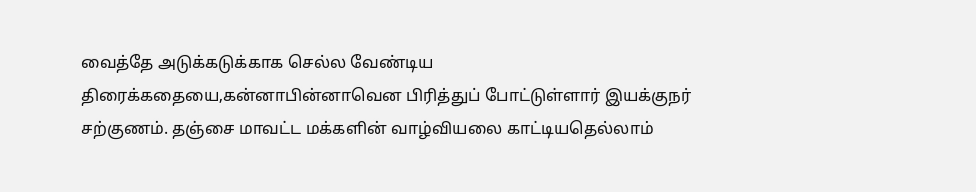வைத்தே அடுக்கடுக்காக செல்ல வேண்டிய திரைக்கதையை,கன்னாபின்னாவென பிரித்துப் போட்டுள்ளார் இயக்குநர் சற்குணம். தஞ்சை மாவட்ட மக்களின் வாழ்வியலை காட்டியதெல்லாம்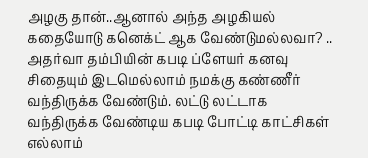அழகு தான்..ஆனால் அந்த அழகியல் கதையோடு கனெக்ட் ஆக வேண்டுமல்லவா? ..
அதர்வா தம்பியின் கபடி ப்ளேயர் கனவு சிதையும் இடமெல்லாம் நமக்கு கண்ணீர் வந்திருக்க வேண்டும். லட்டு லட்டாக வந்திருக்க வேண்டிய கபடி போட்டி காட்சிகள் எல்லாம்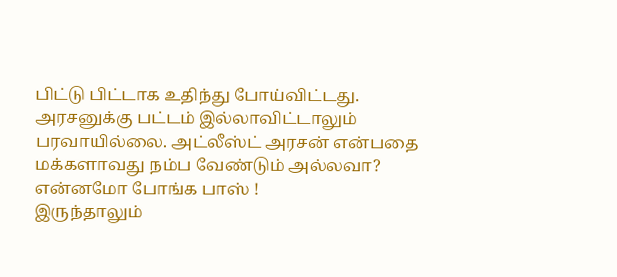பிட்டு பிட்டாக உதிந்து போய்விட்டது.
அரசனுக்கு பட்டம் இல்லாவிட்டாலும் பரவாயில்லை. அட்லீஸ்ட் அரசன் என்பதை மக்களாவது நம்ப வேண்டும் அல்லவா?
என்னமோ போங்க பாஸ் !
இருந்தாலும்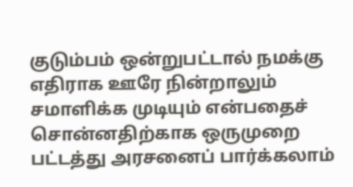குடும்பம் ஒன்றுபட்டால் நமக்கு எதிராக ஊரே நின்றாலும் சமாளிக்க முடியும் என்பதைச் சொன்னதிற்காக ஒருமுறை பட்டத்து அரசனைப் பார்க்கலாம்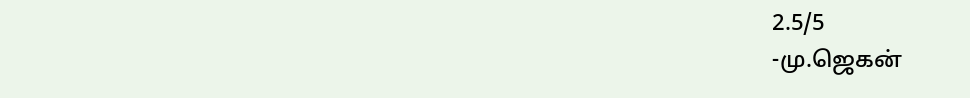2.5/5
-மு.ஜெகன்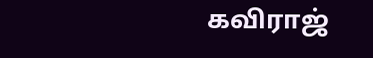கவிராஜ்